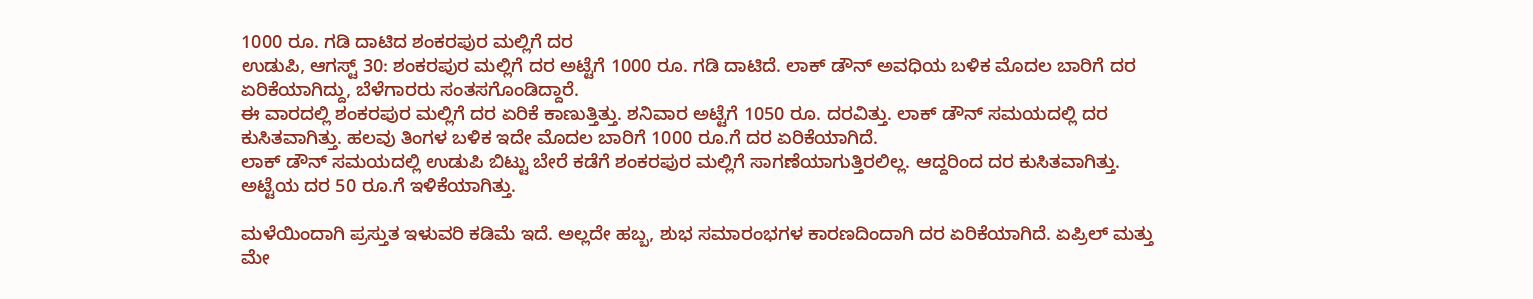1000 ರೂ. ಗಡಿ ದಾಟಿದ ಶಂಕರಪುರ ಮಲ್ಲಿಗೆ ದರ
ಉಡುಪಿ, ಆಗಸ್ಟ್ 30: ಶಂಕರಪುರ ಮಲ್ಲಿಗೆ ದರ ಅಟ್ಟೆಗೆ 1000 ರೂ. ಗಡಿ ದಾಟಿದೆ. ಲಾಕ್ ಡೌನ್ ಅವಧಿಯ ಬಳಿಕ ಮೊದಲ ಬಾರಿಗೆ ದರ ಏರಿಕೆಯಾಗಿದ್ದು, ಬೆಳೆಗಾರರು ಸಂತಸಗೊಂಡಿದ್ದಾರೆ.
ಈ ವಾರದಲ್ಲಿ ಶಂಕರಪುರ ಮಲ್ಲಿಗೆ ದರ ಏರಿಕೆ ಕಾಣುತ್ತಿತ್ತು. ಶನಿವಾರ ಅಟ್ಟೆಗೆ 1050 ರೂ. ದರವಿತ್ತು. ಲಾಕ್ ಡೌನ್ ಸಮಯದಲ್ಲಿ ದರ ಕುಸಿತವಾಗಿತ್ತು. ಹಲವು ತಿಂಗಳ ಬಳಿಕ ಇದೇ ಮೊದಲ ಬಾರಿಗೆ 1000 ರೂ.ಗೆ ದರ ಏರಿಕೆಯಾಗಿದೆ.
ಲಾಕ್ ಡೌನ್ ಸಮಯದಲ್ಲಿ ಉಡುಪಿ ಬಿಟ್ಟು ಬೇರೆ ಕಡೆಗೆ ಶಂಕರಪುರ ಮಲ್ಲಿಗೆ ಸಾಗಣೆಯಾಗುತ್ತಿರಲಿಲ್ಲ. ಆದ್ದರಿಂದ ದರ ಕುಸಿತವಾಗಿತ್ತು. ಅಟ್ಟೆಯ ದರ 50 ರೂ.ಗೆ ಇಳಿಕೆಯಾಗಿತ್ತು.

ಮಳೆಯಿಂದಾಗಿ ಪ್ರಸ್ತುತ ಇಳುವರಿ ಕಡಿಮೆ ಇದೆ. ಅಲ್ಲದೇ ಹಬ್ಬ, ಶುಭ ಸಮಾರಂಭಗಳ ಕಾರಣದಿಂದಾಗಿ ದರ ಏರಿಕೆಯಾಗಿದೆ. ಏಪ್ರಿಲ್ ಮತ್ತು ಮೇ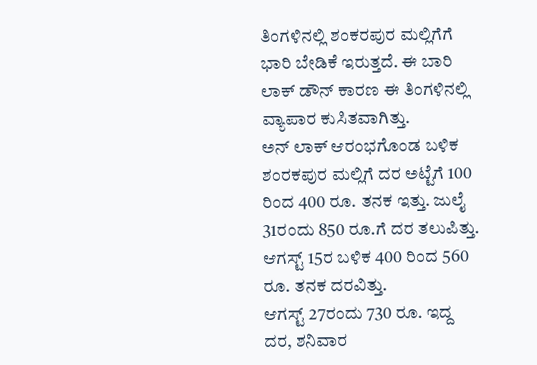ತಿಂಗಳಿನಲ್ಲಿ ಶಂಕರಪುರ ಮಲ್ಲಿಗೆಗೆ ಭಾರಿ ಬೇಡಿಕೆ ಇರುತ್ತದೆ. ಈ ಬಾರಿ ಲಾಕ್ ಡೌನ್ ಕಾರಣ ಈ ತಿಂಗಳಿನಲ್ಲಿ ವ್ಯಾಪಾರ ಕುಸಿತವಾಗಿತ್ತು.
ಅನ್ ಲಾಕ್ ಆರಂಭಗೊಂಡ ಬಳಿಕ ಶಂರಕಪುರ ಮಲ್ಲಿಗೆ ದರ ಅಟ್ಟೆಗೆ 100 ರಿಂದ 400 ರೂ. ತನಕ ಇತ್ತು. ಜುಲೈ 31ರಂದು 850 ರೂ.ಗೆ ದರ ತಲುಪಿತ್ತು. ಆಗಸ್ಟ್ 15ರ ಬಳಿಕ 400 ರಿಂದ 560 ರೂ. ತನಕ ದರವಿತ್ತು.
ಆಗಸ್ಟ್ 27ರಂದು 730 ರೂ. ಇದ್ದ ದರ, ಶನಿವಾರ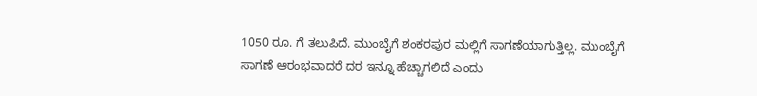1050 ರೂ. ಗೆ ತಲುಪಿದೆ. ಮುಂಬೈಗೆ ಶಂಕರಪುರ ಮಲ್ಲಿಗೆ ಸಾಗಣೆಯಾಗುತ್ತಿಲ್ಲ. ಮುಂಬೈಗೆ ಸಾಗಣೆ ಆರಂಭವಾದರೆ ದರ ಇನ್ನೂ ಹೆಚ್ಚಾಗಲಿದೆ ಎಂದು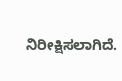ನಿರೀಕ್ಷಿಸಲಾಗಿದೆ.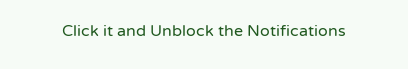Click it and Unblock the Notifications